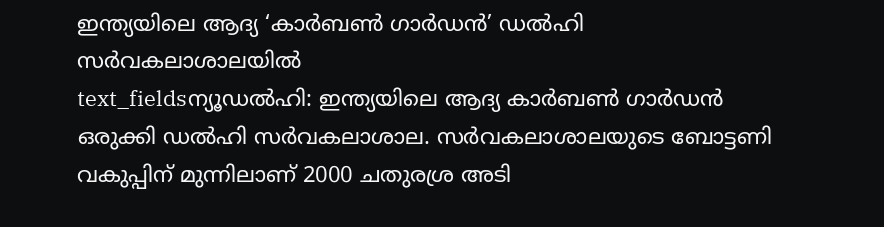ഇന്ത്യയിലെ ആദ്യ ‘കാർബൺ ഗാർഡൻ’ ഡൽഹി സർവകലാശാലയിൽ
text_fieldsന്യൂഡൽഹി: ഇന്ത്യയിലെ ആദ്യ കാർബൺ ഗാർഡൻ ഒരുക്കി ഡൽഹി സർവകലാശാല. സർവകലാശാലയുടെ ബോട്ടണി വകുപ്പിന് മുന്നിലാണ് 2000 ചതുരശ്ര അടി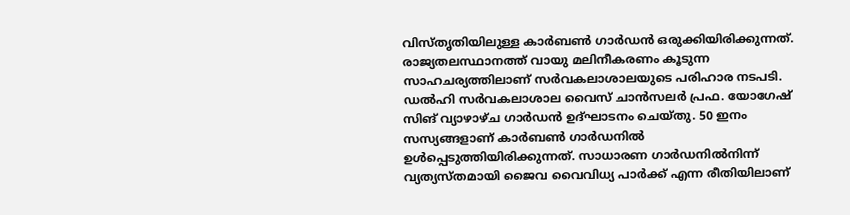വിസ്തൃതിയിലുള്ള കാർബൺ ഗാർഡൻ ഒരുക്കിയിരിക്കുന്നത്. രാജ്യതലസ്ഥാനത്ത് വായു മലിനീകരണം കൂടുന്ന സാഹചര്യത്തിലാണ് സർവകലാശാലയുടെ പരിഹാര നടപടി.
ഡൽഹി സർവകലാശാല വൈസ് ചാൻസലർ പ്രഫ. യോഗേഷ് സിങ് വ്യാഴാഴ്ച ഗാർഡൻ ഉദ്ഘാടനം ചെയ്തു. 50 ഇനം സസ്യങ്ങളാണ് കാർബൺ ഗാർഡനിൽ ഉൾപ്പെടുത്തിയിരിക്കുന്നത്. സാധാരണ ഗാർഡനിൽനിന്ന് വ്യത്യസ്തമായി ജൈവ വൈവിധ്യ പാർക്ക് എന്ന രീതിയിലാണ്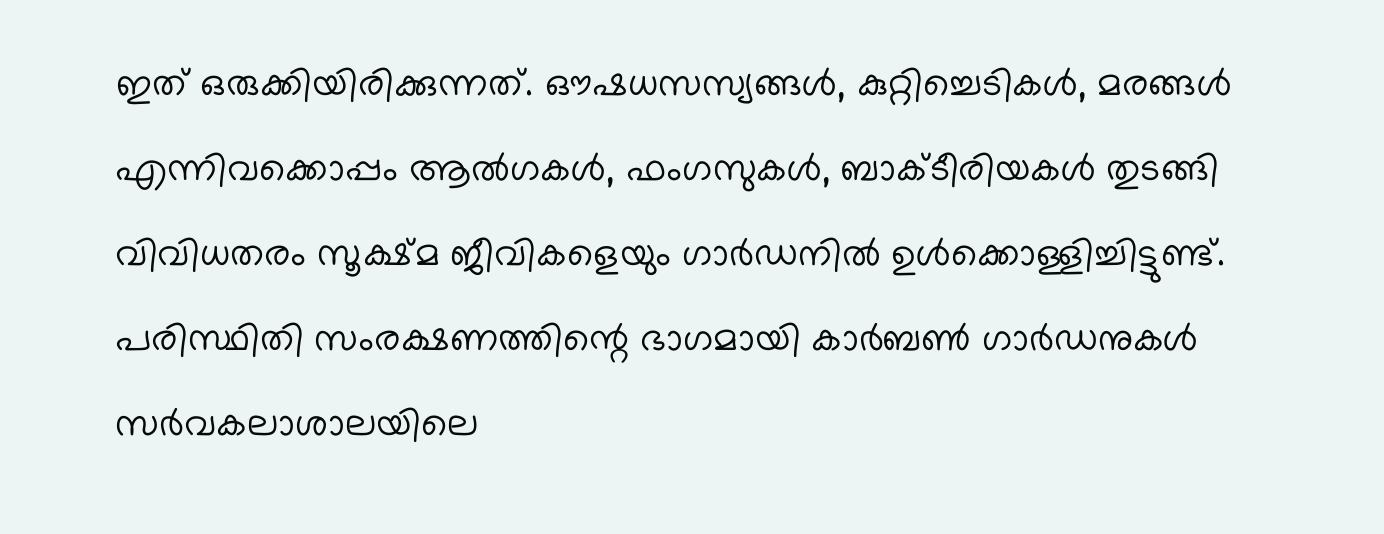ഇത് ഒരുക്കിയിരിക്കുന്നത്. ഔഷധസസ്യങ്ങൾ, കുറ്റിച്ചെടികൾ, മരങ്ങൾ എന്നിവക്കൊപ്പം ആൽഗകൾ, ഫംഗസുകൾ, ബാക്ടീരിയകൾ തുടങ്ങി വിവിധതരം സൂക്ഷ്മ ജീവികളെയും ഗാർഡനിൽ ഉൾക്കൊള്ളിച്ചിട്ടുണ്ട്.
പരിസ്ഥിതി സംരക്ഷണത്തിന്റെ ഭാഗമായി കാർബൺ ഗാർഡനുകൾ സർവകലാശാലയിലെ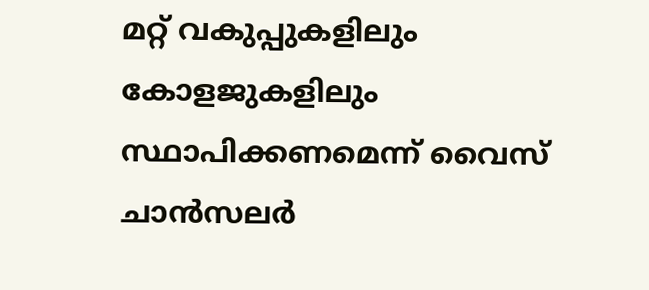മറ്റ് വകുപ്പുകളിലും കോളജുകളിലും സ്ഥാപിക്കണമെന്ന് വൈസ് ചാൻസലർ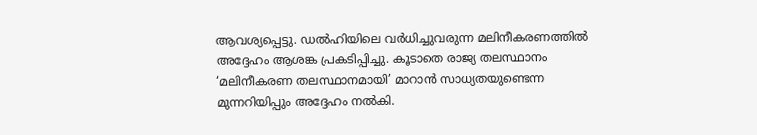ആവശ്യപ്പെട്ടു. ഡൽഹിയിലെ വർധിച്ചുവരുന്ന മലിനീകരണത്തിൽ അദ്ദേഹം ആശങ്ക പ്രകടിപ്പിച്ചു. കൂടാതെ രാജ്യ തലസ്ഥാനം ‘മലിനീകരണ തലസ്ഥാനമായി’ മാറാൻ സാധ്യതയുണ്ടെന്ന മുന്നറിയിപ്പും അദ്ദേഹം നൽകി.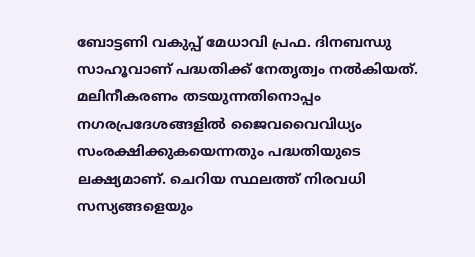ബോട്ടണി വകുപ്പ് മേധാവി പ്രഫ. ദിനബന്ധു സാഹൂവാണ് പദ്ധതിക്ക് നേതൃത്വം നൽകിയത്. മലിനീകരണം തടയുന്നതിനൊപ്പം നഗരപ്രദേശങ്ങളിൽ ജൈവവൈവിധ്യം സംരക്ഷിക്കുകയെന്നതും പദ്ധതിയുടെ ലക്ഷ്യമാണ്. ചെറിയ സ്ഥലത്ത് നിരവധി സസ്യങ്ങളെയും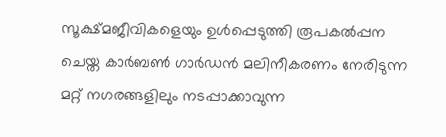സൂക്ഷ്മജീവികളെയും ഉൾപ്പെടുത്തി രൂപകൽപ്പന ചെയ്ത കാർബൺ ഗാർഡൻ മലിനീകരണം നേരിടുന്ന മറ്റ് നഗരങ്ങളിലും നടപ്പാക്കാവുന്ന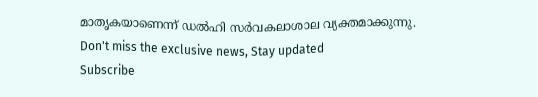മാതൃകയാണെന്ന് ഡൽഹി സർവകലാശാല വ്യക്തമാക്കുന്നു.
Don't miss the exclusive news, Stay updated
Subscribe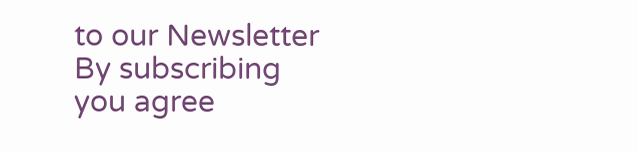to our Newsletter
By subscribing you agree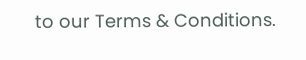to our Terms & Conditions.